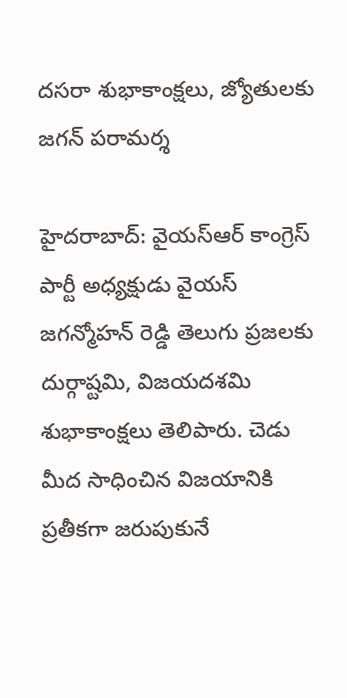దసరా శుభాకాంక్షలు, జ్యోతులకు జగన్ పరామర్శ

హైదరాబాద్: వైయస్‌ఆర్ కాంగ్రెస్ పార్టీ అధ్యక్షుడు వైయస్ జగన్మోహన్ రెడ్డి తెలుగు ప్రజలకు దుర్గాష్టమి, విజయదశమి శుభాకాంక్షలు తెలిపారు. చెడు మీద సాధించిన విజయానికి ప్రతీకగా జరుపుకునే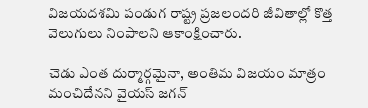విజయదశమి పండుగ రాష్ట్ర ప్రజలందరి జీవితాల్లో కొత్త వెలుగులు నింపాలని ఆకాంక్షించారు.

చెడు ఎంత దుర్మార్గమైనా, అంతిమ విజయం మాత్రం మంచిదేనని వైయస్ జగన్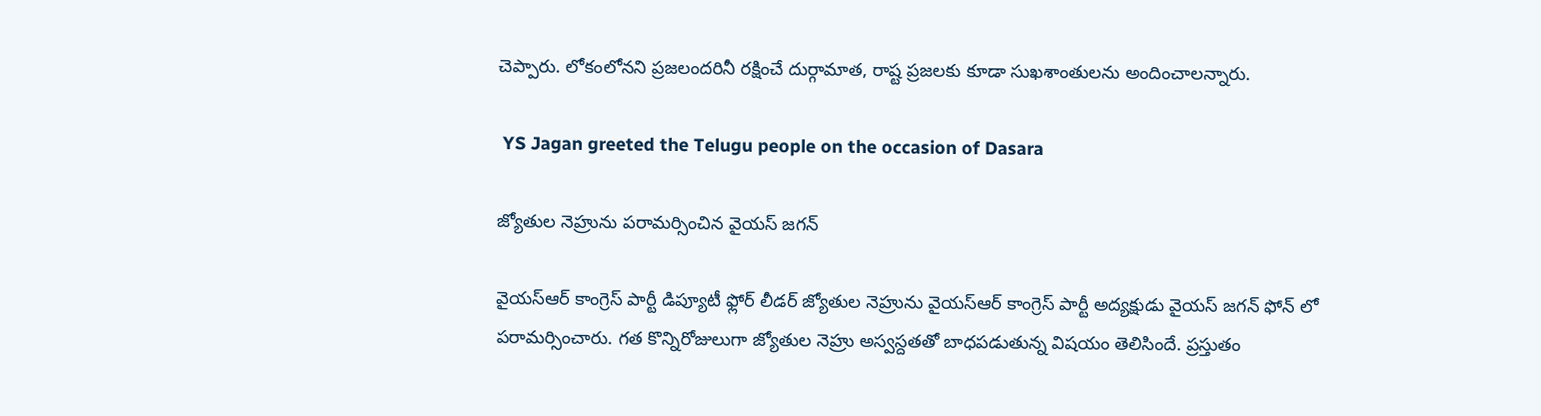చెప్పారు. లోకంలోనని ప్రజలందరినీ రక్షించే దుర్గామాత, రాష్ట ప్రజలకు కూడా సుఖశాంతులను అందించాలన్నారు.

 YS Jagan greeted the Telugu people on the occasion of Dasara

జ్యోతుల నెహ్రును పరామర్సించిన వైయస్ జగన్

వైయస్‌ఆర్ కాంగ్రెస్ పార్టీ డిప్యూటీ ఫ్లోర్ లీడర్ జ్యోతుల నెహ్రును వైయస్‌ఆర్ కాంగ్రెస్ పార్టీ అద్యక్షుడు వైయస్ జగన్ ఫోన్ లో పరామర్సించారు. గత కొన్నిరోజులుగా జ్యోతుల నెహ్రు అస్వస్దతతో బాధపడుతున్న విషయం తెలిసిందే. ప్రస్తుతం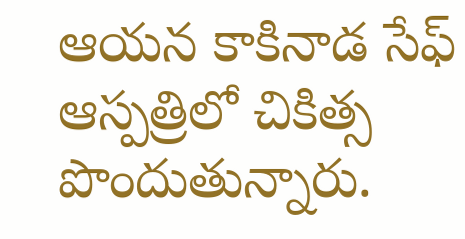ఆయన కాకినాడ సేఫ్ ఆస్పత్రిలో చికిత్స పొందుతున్నారు.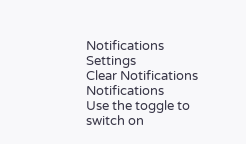Notifications
Settings
Clear Notifications
Notifications
Use the toggle to switch on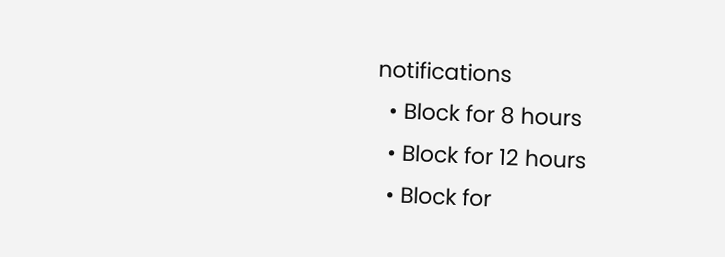notifications
  • Block for 8 hours
  • Block for 12 hours
  • Block for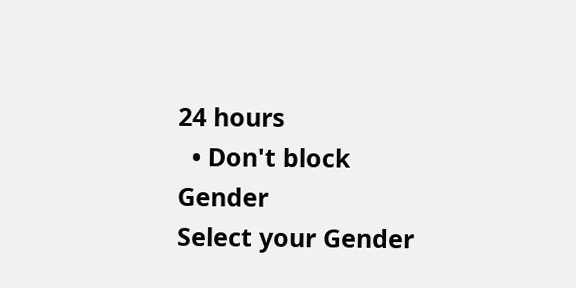24 hours
  • Don't block
Gender
Select your Gender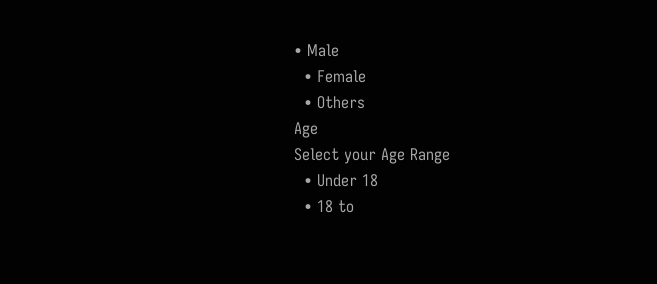• Male
  • Female
  • Others
Age
Select your Age Range
  • Under 18
  • 18 to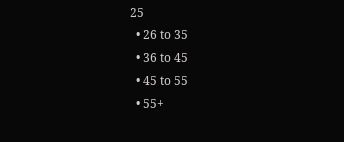25
  • 26 to 35
  • 36 to 45
  • 45 to 55
  • 55+